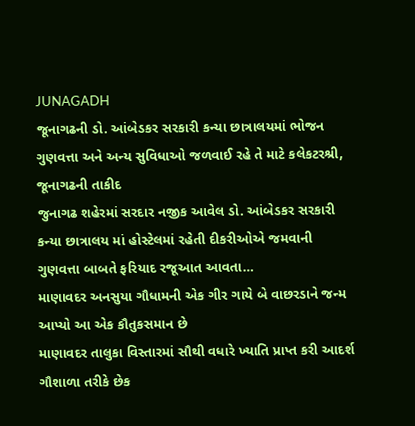JUNAGADH
જૂનાગઢની ડો. આંબેડકર સરકારી કન્યા છાત્રાલયમાં ભોજન ગુણવત્તા અને અન્ય સુવિધાઓ જળવાઈ રહે તે માટે કલેકટરશ્રી, જૂનાગઢની તાકીદ
જુનાગઢ શહેરમાં સરદાર નજીક આવેલ ડો. આંબેડકર સરકારી કન્યા છાત્રાલય માં હોસ્ટેલમાં રહેતી દીકરીઓએ જમવાની ગુણવત્તા બાબતે ફરિયાદ રજૂઆત આવતા…
માણાવદર અનસુયા ગૌધામની એક ગીર ગાયે બે વાછરડાને જન્મ આપ્યો આ એક કૌતુકસમાન છે
માણાવદર તાલુકા વિસ્તારમાં સૌથી વધારે ખ્યાતિ પ્રાપ્ત કરી આદર્શ ગૌશાળા તરીકે છેક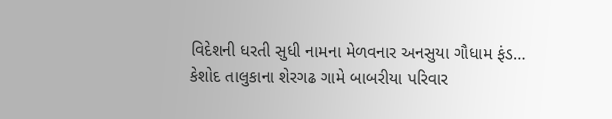વિદેશની ધરતી સુધી નામના મેળવનાર અનસુયા ગૌધામ ફંડ…
કેશોદ તાલુકાના શેરગઢ ગામે બાબરીયા પરિવાર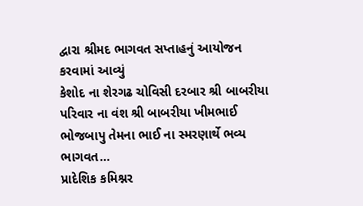દ્વારા શ્રીમદ ભાગવત સપ્તાહનું આયોજન કરવામાં આવ્યું
કેશોદ ના શેરગઢ ચોવિસી દરબાર શ્રી બાબરીયા પરિવાર ના વંશ શ્રી બાબરીયા ખીમભાઈ ભોજબાપુ તેમના ભાઈ ના સ્મરણાર્થે ભવ્ય ભાગવત…
પ્રાદેશિક કમિશ્નર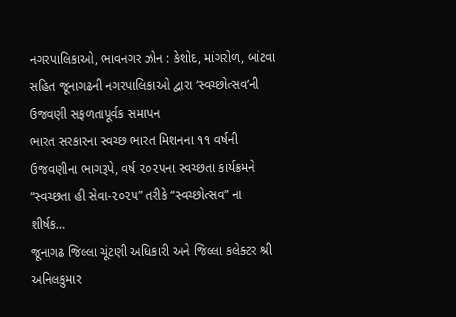નગરપાલિકાઓ, ભાવનગર ઝોન : કેશોદ, માંગરોળ, બાંટવા સહિત જૂનાગઢની નગરપાલિકાઓ દ્વારા ‘સ્વચ્છોત્સવ’ની ઉજવણી સફળતાપૂર્વક સમાપન
ભારત સરકારના સ્વચ્છ ભારત મિશનના ૧૧ વર્ષની ઉજવણીના ભાગરૂપે, વર્ષ ૨૦૨૫ના સ્વચ્છતા કાર્યક્રમને “સ્વચ્છતા હી સેવા-૨૦૨૫” તરીકે “સ્વચ્છોત્સવ” ના શીર્ષક…
જૂનાગઢ જિલ્લા ચૂંટણી અધિકારી અને જિલ્લા કલેક્ટર શ્રી અનિલકુમાર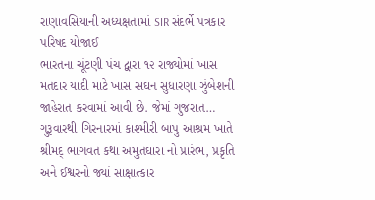રાણાવસિયાની અધ્યક્ષતામાં SIR સંદર્ભે પત્રકાર પરિષદ યોજાઈ
ભારતના ચૂંટણી પંચ દ્વારા ૧૨ રાજ્યોમાં ખાસ મતદાર યાદી માટે ખાસ સઘન સુધારણા ઝુંબેશની જાહેરાત કરવામાં આવી છે. જેમાં ગુજરાત…
ગુરૂવારથી ગિરનારમાં કાશ્મીરી બાપુ આશ્રમ ખાતે શ્રીમદ્ ભાગવત કથા અમુતઘારા નો પ્રારંભ, પ્રકૃતિ અને ઈશ્વરનો જ્યાં સાક્ષાત્કાર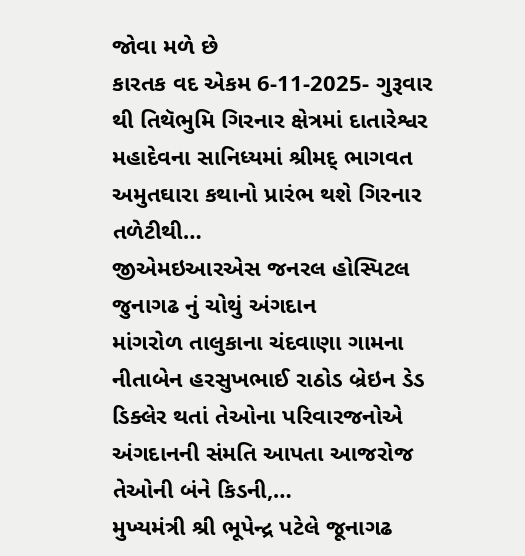જોવા મળે છે
કારતક વદ એકમ 6-11-2025- ગુરૂવાર થી તિથૅભુમિ ગિરનાર ક્ષેત્રમાં દાતારેશ્વર મહાદેવના સાનિધ્યમાં શ્રીમદ્ ભાગવત અમુતઘારા કથાનો પ્રારંભ થશે ગિરનાર તળેટીથી…
જીએમઇઆરએસ જનરલ હોસ્પિટલ જુનાગઢ નું ચોથું અંગદાન
માંગરોળ તાલુકાના ચંદવાણા ગામના નીતાબેન હરસુખભાઈ રાઠોડ બ્રેઇન ડેડ ડિક્લેર થતાં તેઓના પરિવારજનોએ અંગદાનની સંમતિ આપતા આજરોજ તેઓની બંને કિડની,…
મુખ્યમંત્રી શ્રી ભૂપેન્દ્ર પટેલે જૂનાગઢ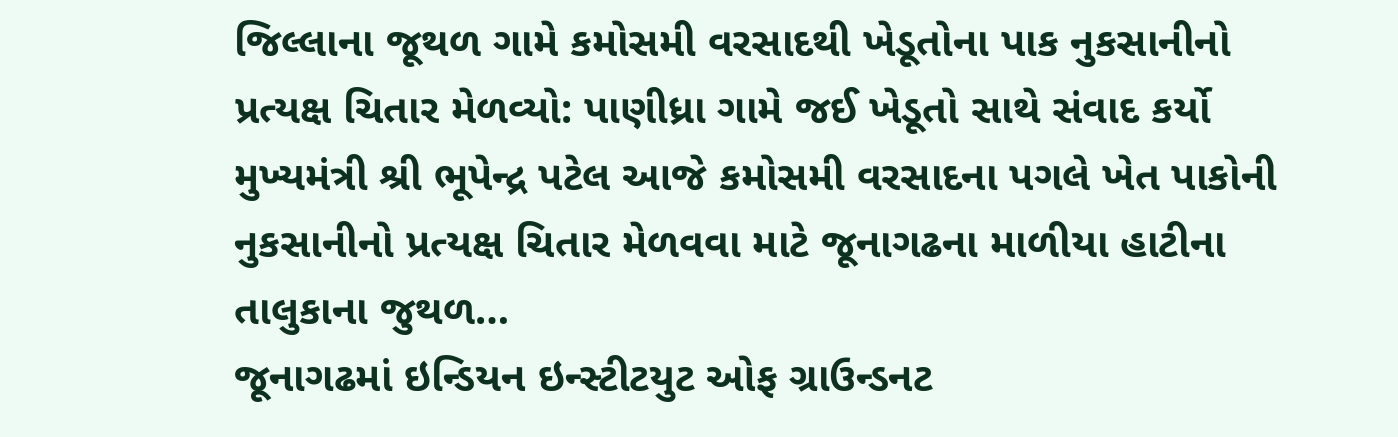જિલ્લાના જૂથળ ગામે કમોસમી વરસાદથી ખેડૂતોના પાક નુકસાનીનો પ્રત્યક્ષ ચિતાર મેળવ્યો: પાણીધ્રા ગામે જઈ ખેડૂતો સાથે સંવાદ કર્યો
મુખ્યમંત્રી શ્રી ભૂપેન્દ્ર પટેલ આજે કમોસમી વરસાદના પગલે ખેત પાકોની નુકસાનીનો પ્રત્યક્ષ ચિતાર મેળવવા માટે જૂનાગઢના માળીયા હાટીના તાલુકાના જુથળ…
જૂનાગઢમાં ઇન્ડિયન ઇન્સ્ટીટયુટ ઓફ ગ્રાઉન્ડનટ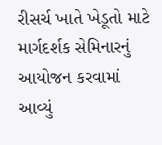રીસર્ચ ખાતે ખેડૂતો માટે માર્ગદર્શક સેમિનારનું આયોજન કરવામાં આવ્યું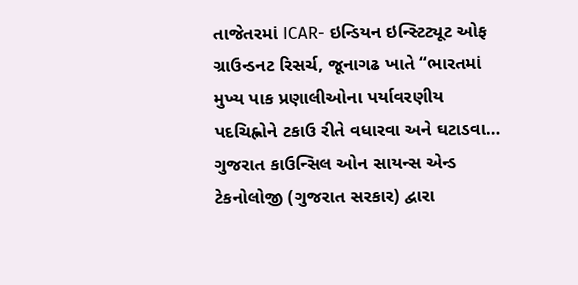તાજેતરમાં ICAR- ઇન્ડિયન ઇન્સ્ટિટ્યૂટ ઓફ ગ્રાઉન્ડનટ રિસર્ચ, જૂનાગઢ ખાતે “ભારતમાં મુખ્ય પાક પ્રણાલીઓના પર્યાવરણીય પદચિહ્નોને ટકાઉ રીતે વધારવા અને ઘટાડવા…
ગુજરાત કાઉન્સિલ ઓન સાયન્સ એન્ડ ટેકનોલોજી (ગુજરાત સરકાર) દ્વારા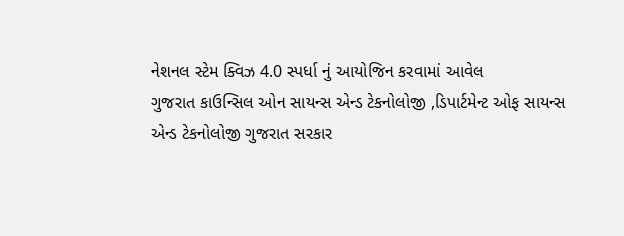નેશનલ સ્ટેમ ક્વિઝ 4.0 સ્પર્ધા નું આયોજિન કરવામાં આવેલ
ગુજરાત કાઉન્સિલ ઓન સાયન્સ એન્ડ ટેકનોલોજી ,ડિપાર્ટમેન્ટ ઓફ સાયન્સ એન્ડ ટેકનોલોજી ગુજરાત સરકાર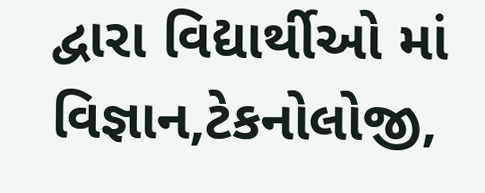દ્વારા વિદ્યાર્થીઓ માં વિજ્ઞાન,ટેકનોલોજી,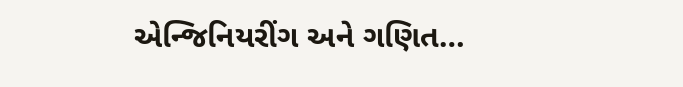એન્જિનિયરીંગ અને ગણિત…